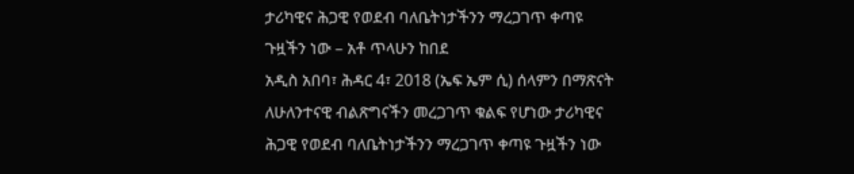ታሪካዊና ሕጋዊ የወደብ ባለቤትነታችንን ማረጋገጥ ቀጣዩ ጉዟችን ነው – አቶ ጥላሁን ከበደ
አዲስ አበባ፣ ሕዳር 4፣ 2018 (ኤፍ ኤም ሲ) ሰላምን በማጽናት ለሁለንተናዊ ብልጽግናችን መረጋገጥ ቁልፍ የሆነው ታሪካዊና ሕጋዊ የወደብ ባለቤትነታችንን ማረጋገጥ ቀጣዩ ጉዟችን ነው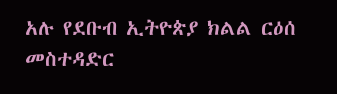አሉ የደቡብ ኢትዮጵያ ክልል ርዕሰ መስተዳድር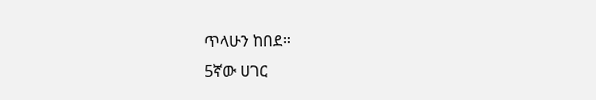ጥላሁን ከበደ።
5ኛው ሀገር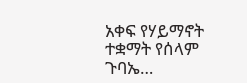አቀፍ የሃይማኖት ተቋማት የሰላም ጉባኤ…